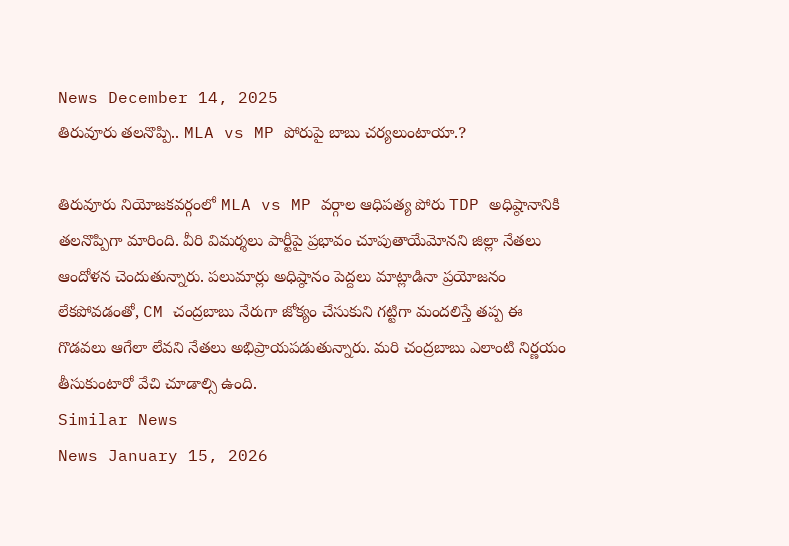News December 14, 2025
తిరువూరు తలనొప్పి.. MLA vs MP పోరుపై బాబు చర్యలుంటాయా.?

తిరువూరు నియోజకవర్గంలో MLA vs MP వర్గాల ఆధిపత్య పోరు TDP అధిష్ఠానానికి తలనొప్పిగా మారింది. వీరి విమర్శలు పార్టీపై ప్రభావం చూపుతాయేమోనని జిల్లా నేతలు ఆందోళన చెందుతున్నారు. పలుమార్లు అధిష్ఠానం పెద్దలు మాట్లాడినా ప్రయోజనం లేకపోవడంతో, CM చంద్రబాబు నేరుగా జోక్యం చేసుకుని గట్టిగా మందలిస్తే తప్ప ఈ గొడవలు ఆగేలా లేవని నేతలు అభిప్రాయపడుతున్నారు. మరి చంద్రబాబు ఎలాంటి నిర్ణయం తీసుకుంటారో వేచి చూడాల్సి ఉంది.
Similar News
News January 15, 2026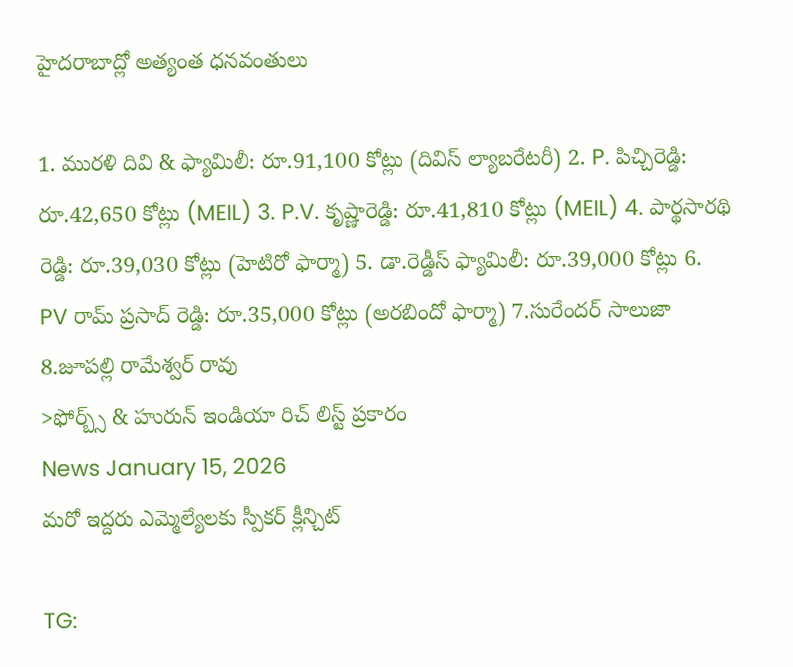హైదరాబాద్లో అత్యంత ధనవంతులు

1. మురళి దివి & ఫ్యామిలీ: రూ.91,100 కోట్లు (దివిస్ ల్యాబరేటరీ) 2. P. పిచ్చిరెడ్డి: రూ.42,650 కోట్లు (MEIL) 3. P.V. కృష్ణారెడ్డి: రూ.41,810 కోట్లు (MEIL) 4. పార్థసారథి రెడ్డి: రూ.39,030 కోట్లు (హెటిరో ఫార్మా) 5. డా.రెడ్డీస్ ఫ్యామిలీ: రూ.39,000 కోట్లు 6. PV రామ్ ప్రసాద్ రెడ్డి: రూ.35,000 కోట్లు (అరబిందో ఫార్మా) 7.సురేందర్ సాలుజా 8.జూపల్లి రామేశ్వర్ రావు
>ఫోర్బ్స్ & హురున్ ఇండియా రిచ్ లిస్ట్ ప్రకారం
News January 15, 2026
మరో ఇద్దరు ఎమ్మెల్యేలకు స్పీకర్ క్లీన్చిట్

TG: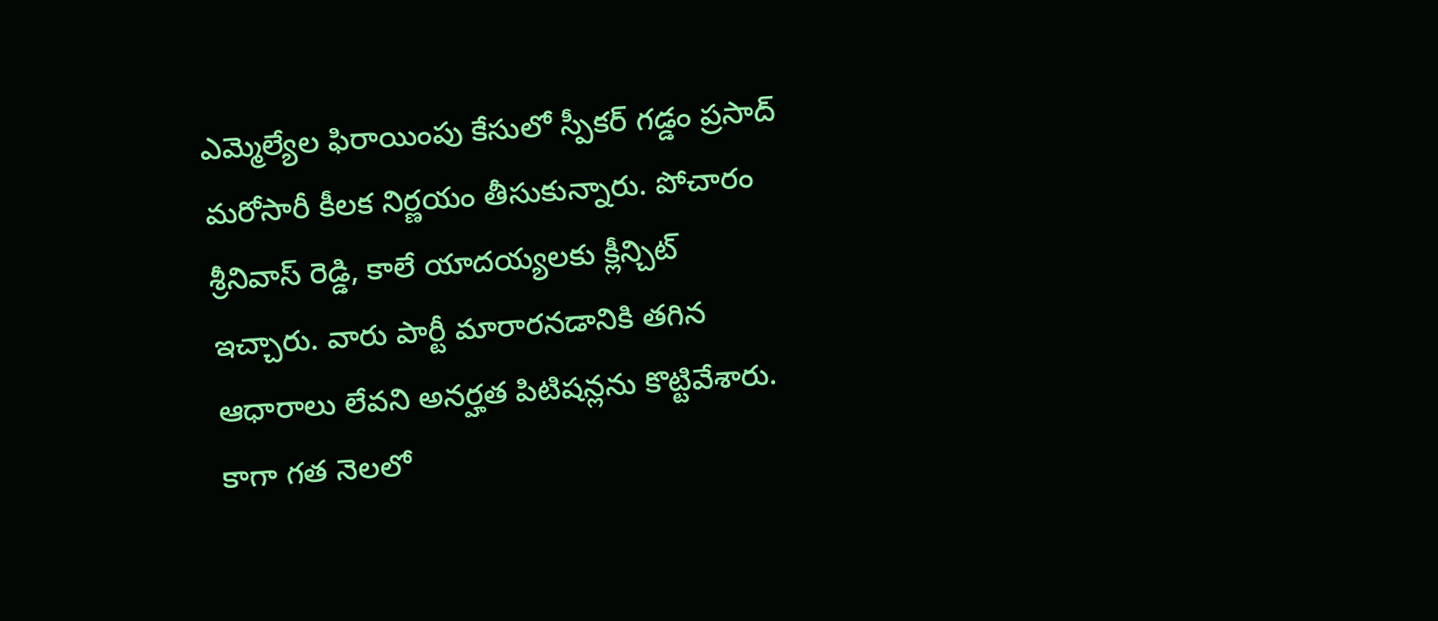ఎమ్మెల్యేల ఫిరాయింపు కేసులో స్పీకర్ గడ్డం ప్రసాద్ మరోసారీ కీలక నిర్ణయం తీసుకున్నారు. పోచారం శ్రీనివాస్ రెడ్డి, కాలే యాదయ్యలకు క్లీన్చిట్ ఇచ్చారు. వారు పార్టీ మారారనడానికి తగిన ఆధారాలు లేవని అనర్హత పిటిషన్లను కొట్టివేశారు. కాగా గత నెలలో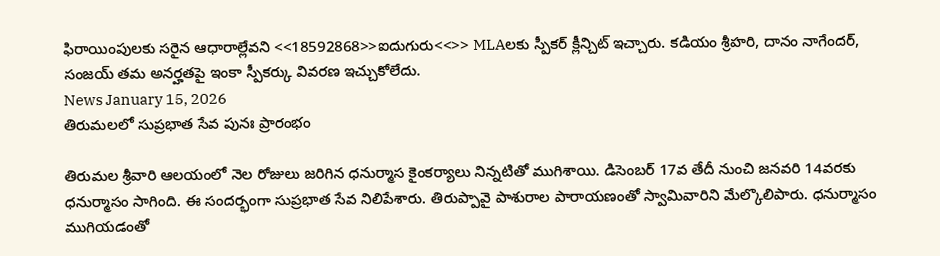ఫిరాయింపులకు సరైన ఆధారాల్లేవని <<18592868>>ఐదుగురు<<>> MLAలకు స్పీకర్ క్లీన్చిట్ ఇచ్చారు. కడియం శ్రీహరి, దానం నాగేందర్, సంజయ్ తమ అనర్హతపై ఇంకా స్పీకర్కు వివరణ ఇచ్చుకోలేదు.
News January 15, 2026
తిరుమలలో సుప్రభాత సేవ పునః ప్రారంభం

తిరుమల శ్రీవారి ఆలయంలో నెల రోజులు జరిగిన ధనుర్మాస కైంకర్యాలు నిన్నటితో ముగిశాయి. డిసెంబర్ 17వ తేదీ నుంచి జనవరి 14వరకు ధనుర్మాసం సాగింది. ఈ సందర్భంగా సుప్రభాత సేవ నిలిపేశారు. తిరుప్పావై పాశురాల పారాయణంతో స్వామివారిని మేల్కొలిపారు. ధనుర్మాసం ముగియడంతో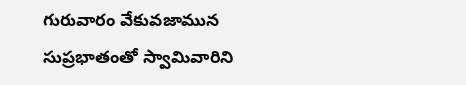గురువారం వేకువజామున సుప్రభాతంతో స్వామివారిని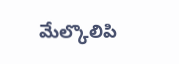మేల్కొలిపి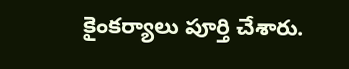కైంకర్యాలు పూర్తి చేశారు.